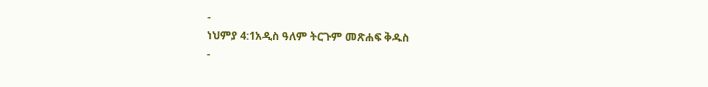-
ነህምያ 4:1አዲስ ዓለም ትርጉም መጽሐፍ ቅዱስ
-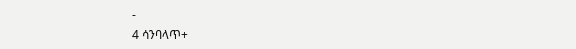-
4 ሳንባላጥ+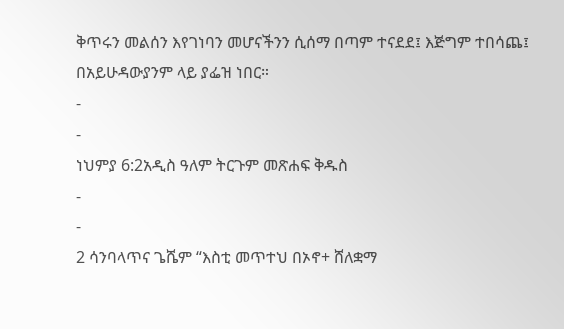ቅጥሩን መልሰን እየገነባን መሆናችንን ሲሰማ በጣም ተናደደ፤ እጅግም ተበሳጨ፤ በአይሁዳውያንም ላይ ያፌዝ ነበር።
-
-
ነህምያ 6:2አዲስ ዓለም ትርጉም መጽሐፍ ቅዱስ
-
-
2 ሳንባላጥና ጌሼም “እስቲ መጥተህ በኦኖ+ ሸለቋማ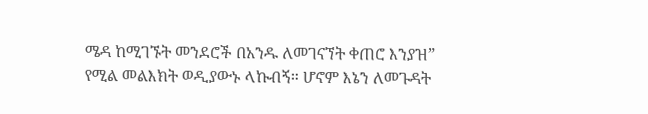ሜዳ ከሚገኙት መንደሮች በአንዱ ለመገናኘት ቀጠሮ እንያዝ” የሚል መልእክት ወዲያውኑ ላኩብኝ። ሆኖም እኔን ለመጉዳት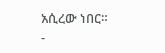አሲረው ነበር።
-